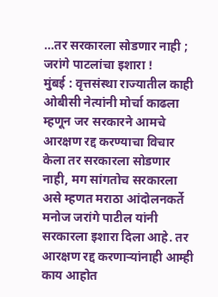…तर सरकारला सोडणार नाही ; जरांगे पाटलांचा इशारा !
मुंबई : वृत्तसंस्था राज्यातील काही ओबीसी नेत्यांनी मोर्चा काढला म्हणून जर सरकारने आमचे आरक्षण रद्द करण्याचा विचार केला तर सरकारला सोडणार नाही, मग सांगतोच सरकारला असे म्हणत मराठा आंदोलनकर्ते मनोज जरांगे पाटील यांनी सरकारला इशारा दिला आहे. तर आरक्षण रद्द करणाऱ्यांनाही आम्ही काय आहोत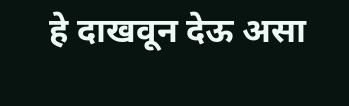हे दाखवून देऊ असा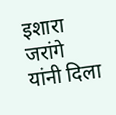इशारा जरांगे यांनी दिला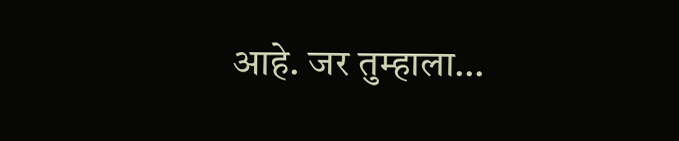आहे. जर तुम्हाला…